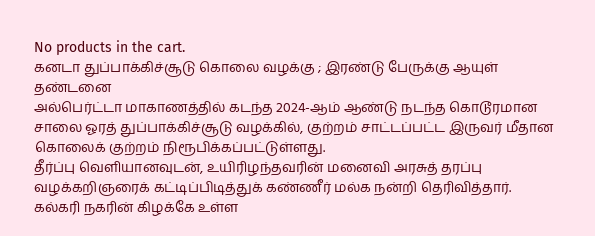No products in the cart.
கனடா துப்பாக்கிச்சூடு கொலை வழக்கு ; இரண்டு பேருக்கு ஆயுள் தண்டனை
அல்பெர்ட்டா மாகாணத்தில் கடந்த 2024-ஆம் ஆண்டு நடந்த கொடூரமான சாலை ஓரத் துப்பாக்கிச்சூடு வழக்கில், குற்றம் சாட்டப்பட்ட இருவர் மீதான கொலைக் குற்றம் நிரூபிக்கப்பட்டுள்ளது.
தீர்ப்பு வெளியானவுடன், உயிரிழந்தவரின் மனைவி அரசுத் தரப்பு வழக்கறிஞரைக் கட்டிப்பிடித்துக் கண்ணீர் மல்க நன்றி தெரிவித்தார்.
கல்கரி நகரின் கிழக்கே உள்ள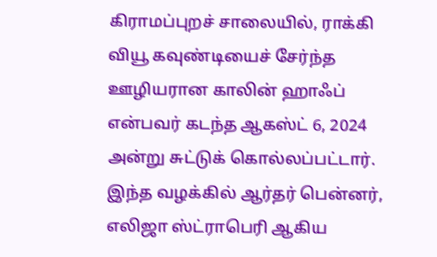கிராமப்புறச் சாலையில், ராக்கி வியூ கவுண்டியைச் சேர்ந்த ஊழியரான காலின் ஹாஃப் என்பவர் கடந்த ஆகஸ்ட் 6, 2024 அன்று சுட்டுக் கொல்லப்பட்டார்.
இந்த வழக்கில் ஆர்தர் பென்னர், எலிஜா ஸ்ட்ராபெரி ஆகிய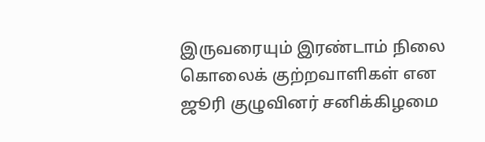இருவரையும் இரண்டாம் நிலை கொலைக் குற்றவாளிகள் என ஜூரி குழுவினர் சனிக்கிழமை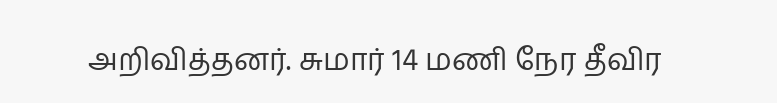அறிவித்தனர். சுமார் 14 மணி நேர தீவிர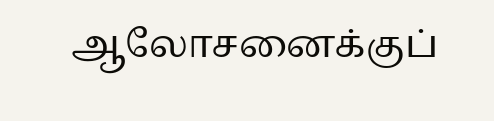ஆலோசனைக்குப்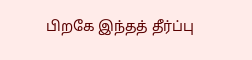பிறகே இந்தத் தீர்ப்பு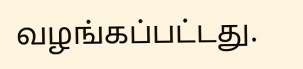வழங்கப்பட்டது.